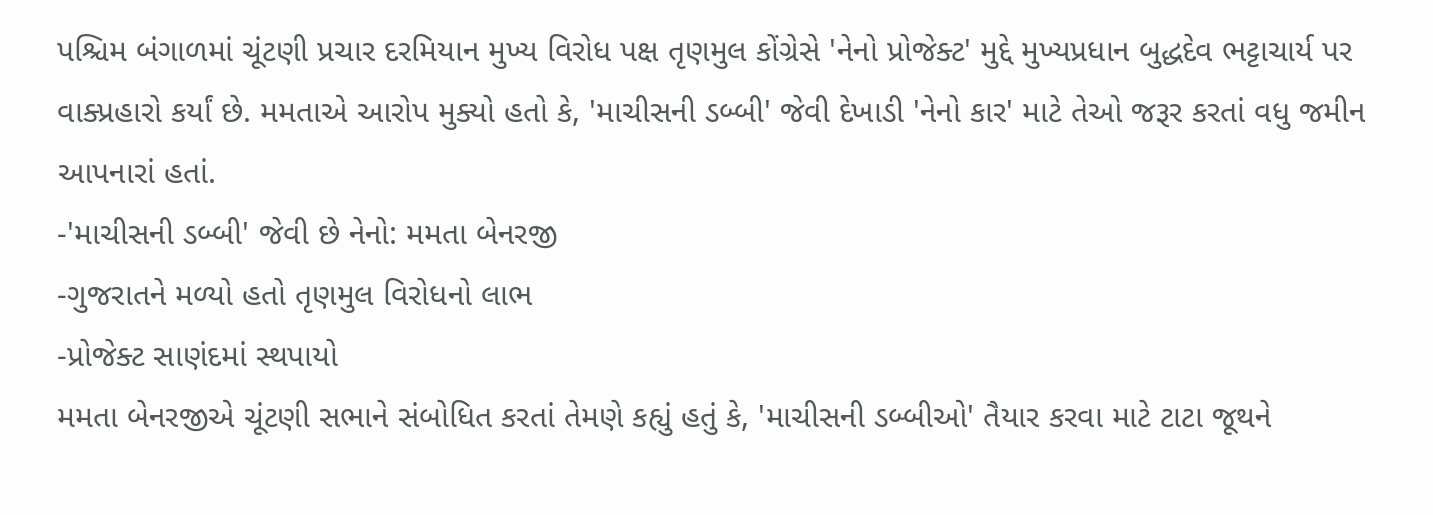પશ્ચિમ બંગાળમાં ચૂંટણી પ્રચાર દરમિયાન મુખ્ય વિરોધ પક્ષ તૃણમુલ કોંગ્રેસે 'નેનો પ્રોજેક્ટ' મુદ્દે મુખ્યપ્રધાન બુદ્ધદેવ ભટ્ટાચાર્ય પર વાક્પ્રહારો કર્યાં છે. મમતાએ આરોપ મુક્યો હતો કે, 'માચીસની ડબ્બી' જેવી દેખાડી 'નેનો કાર' માટે તેઓ જરૂર કરતાં વધુ જમીન આપનારાં હતાં.
-'માચીસની ડબ્બી' જેવી છે નેનો: મમતા બેનરજી
-ગુજરાતને મળ્યો હતો તૃણમુલ વિરોધનો લાભ
-પ્રોજેક્ટ સાણંદમાં સ્થપાયો
મમતા બેનરજીએ ચૂંટણી સભાને સંબોધિત કરતાં તેમણે કહ્યું હતું કે, 'માચીસની ડબ્બીઓ' તૈયાર કરવા માટે ટાટા જૂથને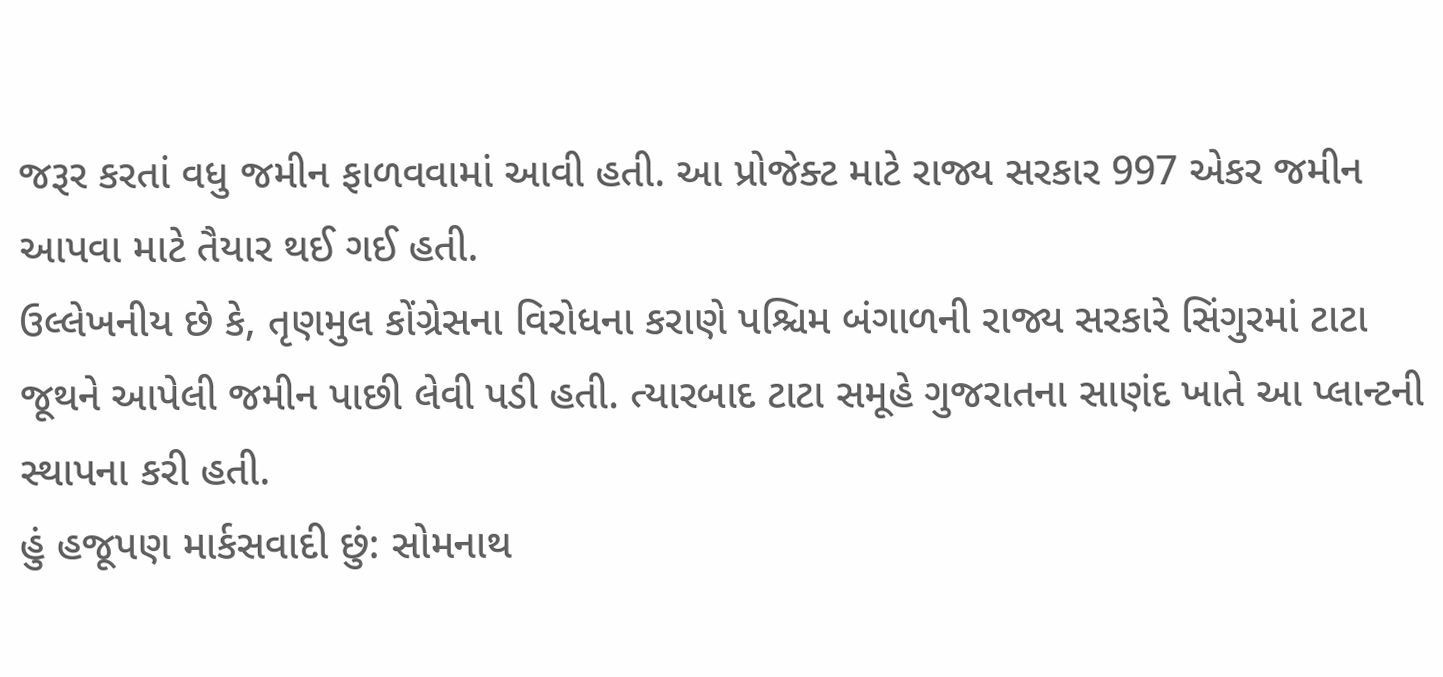જરૂર કરતાં વધુ જમીન ફાળવવામાં આવી હતી. આ પ્રોજેક્ટ માટે રાજ્ય સરકાર 997 એકર જમીન આપવા માટે તૈયાર થઈ ગઈ હતી.
ઉલ્લેખનીય છે કે, તૃણમુલ કોંગ્રેસના વિરોધના કરાણે પશ્ચિમ બંગાળની રાજ્ય સરકારે સિંગુરમાં ટાટા જૂથને આપેલી જમીન પાછી લેવી પડી હતી. ત્યારબાદ ટાટા સમૂહે ગુજરાતના સાણંદ ખાતે આ પ્લાન્ટની સ્થાપના કરી હતી.
હું હજૂપણ માર્કસવાદી છું: સોમનાથ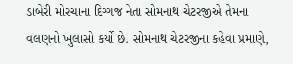ડાબેરી મોરચાના દિગ્ગજ નેતા સોમનાથ ચેટરજીએ તેમના વલણનો ખુલાસો કર્યો છે. સોમનાથ ચેટરજીના કહેવા પ્રમાણે,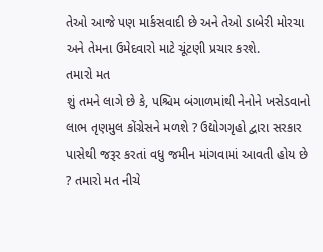તેઓ આજે પણ માર્કસવાદી છે અને તેઓ ડાબેરી મોરચા અને તેમના ઉમેદવારો માટે ચૂંટણી પ્રચાર કરશે.
તમારો મત
શું તમને લાગે છે કે, પશ્ચિમ બંગાળમાંથી નેનોને ખસેડવાનો લાભ તૃણમુલ કોંગ્રેસને મળશે ? ઉદ્યોગગૃહો દ્વારા સરકાર પાસેથી જરૂર કરતાં વધુ જમીન માંગવામાં આવતી હોય છે ? તમારો મત નીચે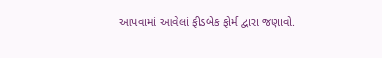આપવામાં આવેલાં ફીડબેક ફોર્મ દ્વારા જણાવો.